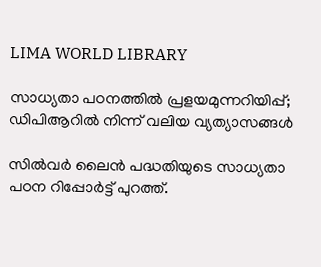LIMA WORLD LIBRARY

സാധ്യതാ പഠനത്തിൽ പ്രളയമുന്നറിയിപ്പ്; ഡിപിആറില്‍ നിന്ന് വലിയ വ്യത്യാസങ്ങൾ

സിൽവർ ലൈൻ പദ്ധതിയുടെ സാധ്യതാ പഠന റിപ്പോർട്ട് പുറത്ത്.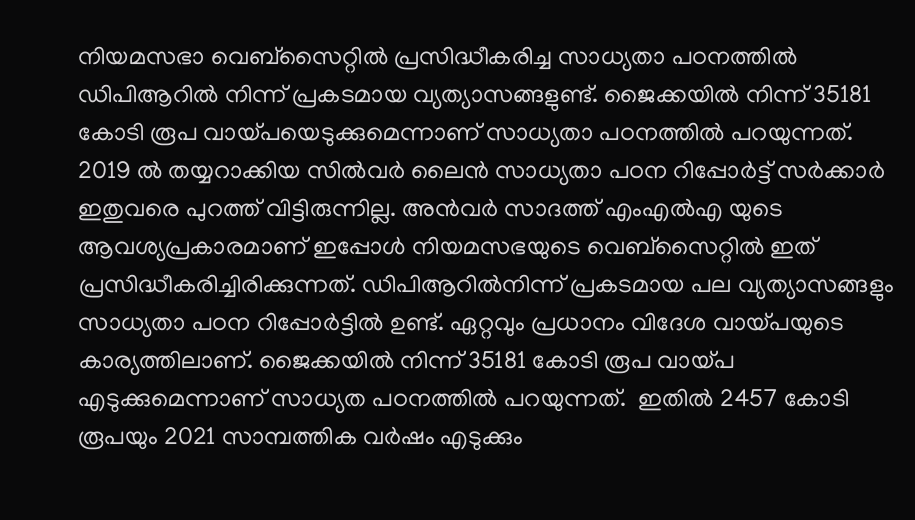നിയമസഭാ വെബ്സൈറ്റിൽ പ്രസിദ്ധീകരിച്ച സാധ്യതാ പഠനത്തിൽ ഡിപിആറിൽ നിന്ന് പ്രകടമായ വ്യത്യാസങ്ങളുണ്ട്. ജൈക്കയിൽ നിന്ന് 35181 കോടി രൂപ വായ്പയെടുക്കുമെന്നാണ് സാധ്യതാ പഠനത്തിൽ പറയുന്നത്. 2019 ൽ തയ്യറാക്കിയ സിൽവർ ലൈൻ സാധ്യതാ പഠന റിപ്പോർട്ട് സർക്കാർ ഇതുവരെ പുറത്ത് വിട്ടിരുന്നില്ല. അൻവർ സാദത്ത് എംഎൽഎ യുടെ ആവശ്യപ്രകാരമാണ് ഇപ്പോൾ നിയമസഭയുടെ വെബ്സൈറ്റിൽ ഇത് പ്രസിദ്ധീകരിച്ചിരിക്കുന്നത്. ഡിപിആറിൽനിന്ന് പ്രകടമായ പല വ്യത്യാസങ്ങളും സാധ്യതാ പഠന റിപ്പോർട്ടിൽ ഉണ്ട്. ഏറ്റവും പ്രധാനം വിദേശ വായ്പയുടെ കാര്യത്തിലാണ്. ജൈക്കയിൽ നിന്ന് 35181 കോടി രൂപ വായ്പ എടുക്കുമെന്നാണ് സാധ്യത പഠനത്തിൽ പറയുന്നത്.  ഇതിൽ 2457 കോടി രൂപയും 2021 സാമ്പത്തിക വർഷം എടുക്കും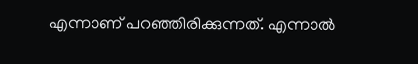എന്നാണ് പറഞ്ഞിരിക്കുന്നത്. എന്നാൽ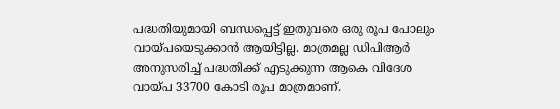പദ്ധതിയുമായി ബന്ധപ്പെട്ട് ഇതുവരെ ഒരു രൂപ പോലും വായ്പയെടുക്കാൻ ആയിട്ടില്ല. മാത്രമല്ല ഡിപിആർ അനുസരിച്ച് പദ്ധതിക്ക് എടുക്കുന്ന ആകെ വിദേശ വായ്പ 33700 കോടി രൂപ മാത്രമാണ്.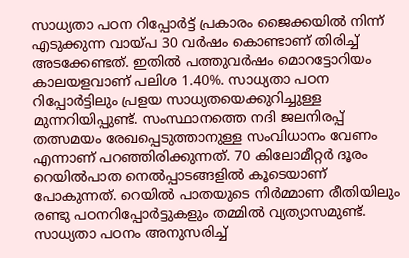സാധ്യതാ പഠന റിപ്പോർട്ട് പ്രകാരം ജൈക്കയിൽ നിന്ന് എടുക്കുന്ന വായ്പ 30 വർഷം കൊണ്ടാണ് തിരിച്ച് അടക്കേണ്ടത്. ഇതിൽ പത്തുവർഷം മൊറട്ടോറിയം കാലയളവാണ് പലിശ 1.40%. സാധ്യതാ പഠന റിപ്പോർട്ടിലും പ്രളയ സാധ്യതയെക്കുറിച്ചുള്ള മുന്നറിയിപ്പുണ്ട്. സംസ്ഥാനത്തെ നദി ജലനിരപ്പ് തത്സമയം രേഖപ്പെടുത്താനുള്ള സംവിധാനം വേണം എന്നാണ് പറഞ്ഞിരിക്കുന്നത്. 70 കിലോമീറ്റർ ദൂരം റെയിൽപാത നെൽപ്പാടങ്ങളിൽ കൂടെയാണ് പോകുന്നത്. റെയിൽ പാതയുടെ നിർമ്മാണ രീതിയിലും രണ്ടു പഠനറിപ്പോർട്ടുകളും തമ്മിൽ വ്യത്യാസമുണ്ട്. സാധ്യതാ പഠനം അനുസരിച്ച്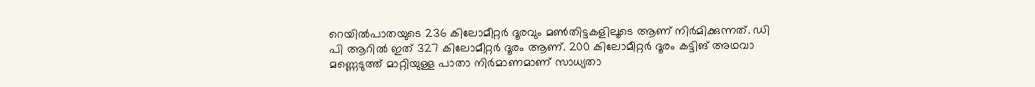റെയിൽപാതയുടെ 236 കിലോമീറ്റർ ദൂരവും മൺതിട്ടകളിലൂടെ ആണ് നിർമിക്കുന്നത്. ഡി പി ആറിൽ ഇത് 327 കിലോമീറ്റർ ദൂരം ആണ്. 200 കിലോമീറ്റർ ദൂരം കട്ടിങ് അഥവാ മണ്ണെടുത്ത് മാറ്റിയുള്ള പാതാ നിർമാണമാണ് സാധ്യതാ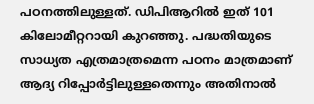പഠനത്തിലുള്ളത്. ഡിപിആറിൽ ഇത് 101 കിലോമീറ്ററായി കുറഞ്ഞു. പദ്ധതിയുടെ സാധ്യത എത്രമാത്രമെന്ന പഠനം മാത്രമാണ് ആദ്യ റിപ്പോർട്ടിലുള്ളതെന്നും അതിനാൽ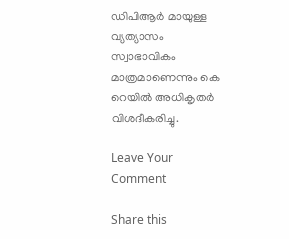ഡിപിആർ മായുള്ള വ്യത്യാസം സ്വാഭാവികം മാത്രമാണെന്നും കെ റെയിൽ അധികൃതർ വിശദീകരിച്ചു.

Leave Your Comment

Share this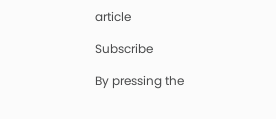article

Subscribe

By pressing the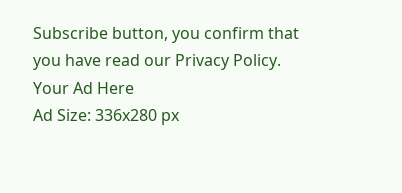Subscribe button, you confirm that you have read our Privacy Policy.
Your Ad Here
Ad Size: 336x280 px